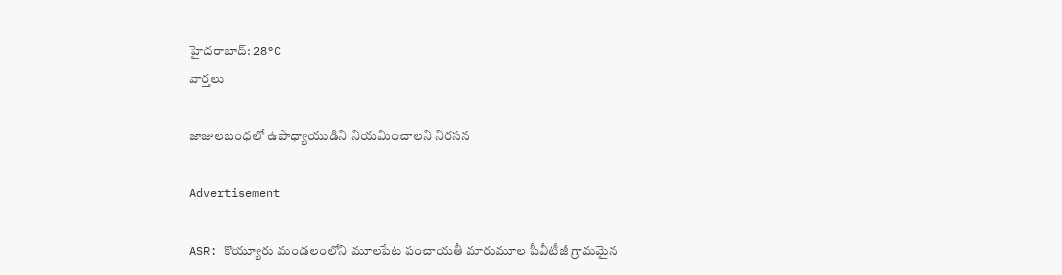హైదరాబాద్: 28°C
వార్తలు

జాజులబంధలో ఉపాధ్యాయుడిని నియమించాలని నిరసన

Advertisement

ASR: కొయ్యూరు మండలంలోని మూలపేట పంచాయతీ మారుమూల పీవీటీజీ గ్రామమైన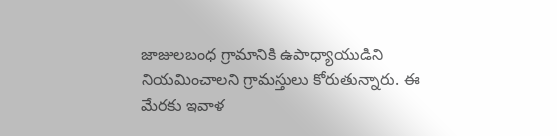జాజులబంధ గ్రామానికి ఉపాధ్యాయుడిని నియమించాలని గ్రామస్తులు కోరుతున్నారు. ఈ మేరకు ఇవాళ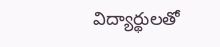విద్యార్థులతో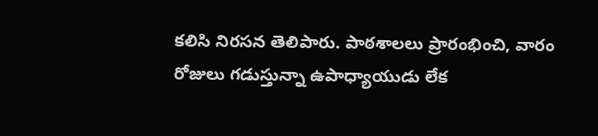కలిసి నిరసన తెలిపారు. పాఠశాలలు ప్రారంభించి, వారం రోజులు గడుస్తున్నా ఉపాధ్యాయుడు లేక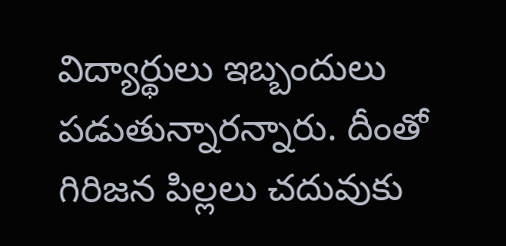విద్యార్థులు ఇబ్బందులు పడుతున్నారన్నారు. దీంతో గిరిజన పిల్లలు చదువుకు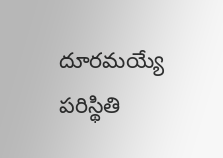దూరమయ్యే పరిస్థితి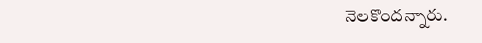నెలకొందన్నారు.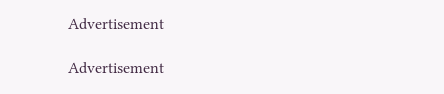Advertisement

Advertisement